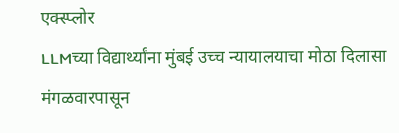एक्स्प्लोर
LLMच्या विद्यार्थ्यांना मुंबई उच्च न्यायालयाचा मोठा दिलासा
मंगळवारपासून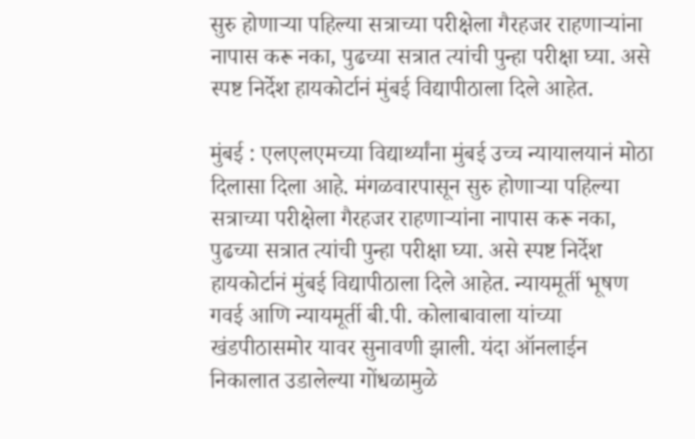सुरु होणाऱ्या पहिल्या सत्राच्या परीक्षेला गैरहजर राहणाऱ्यांना नापास करू नका, पुढच्या सत्रात त्यांची पुन्हा परीक्षा घ्या. असे स्पष्ट निर्देश हायकोर्टानं मुंबई विद्यापीठाला दिले आहेत.

मुंबई : एलएलएमच्या विद्यार्थ्यांना मुंबई उच्च न्यायालयानं मोठा दिलासा दिला आहे. मंगळवारपासून सुरु होणाऱ्या पहिल्या सत्राच्या परीक्षेला गैरहजर राहणाऱ्यांना नापास करू नका, पुढच्या सत्रात त्यांची पुन्हा परीक्षा घ्या. असे स्पष्ट निर्देश हायकोर्टानं मुंबई विद्यापीठाला दिले आहेत. न्यायमूर्ती भूषण गवई आणि न्यायमूर्ती बी.पी. कोलाबावाला यांच्या खंडपीठासमोर यावर सुनावणी झाली. यंदा ऑनलाईन निकालात उडालेल्या गोंधळामुळे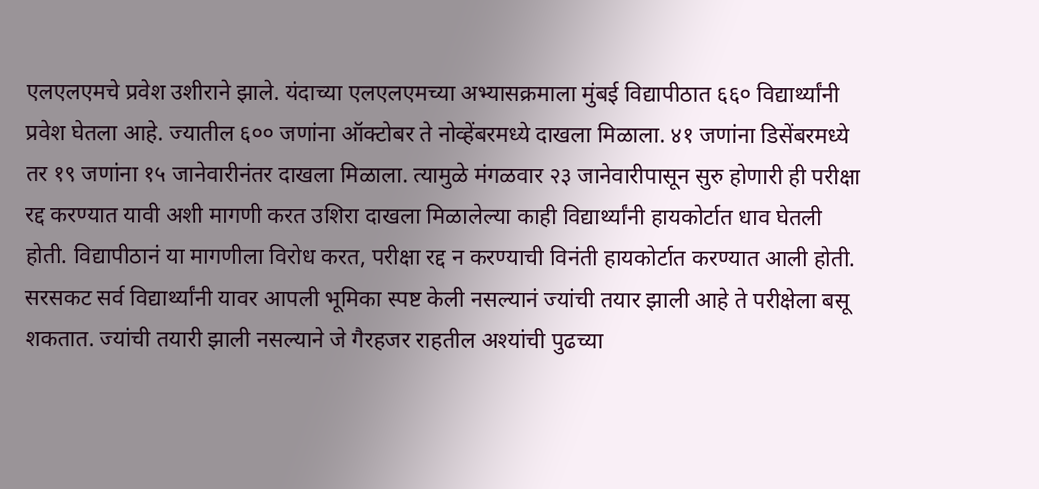एलएलएमचे प्रवेश उशीराने झाले. यंदाच्या एलएलएमच्या अभ्यासक्रमाला मुंबई विद्यापीठात ६६० विद्यार्थ्यांनी प्रवेश घेतला आहे. ज्यातील ६०० जणांना ऑक्टोबर ते नोव्हेंबरमध्ये दाखला मिळाला. ४१ जणांना डिसेंबरमध्ये तर १९ जणांना १५ जानेवारीनंतर दाखला मिळाला. त्यामुळे मंगळवार २३ जानेवारीपासून सुरु होणारी ही परीक्षा रद्द करण्यात यावी अशी मागणी करत उशिरा दाखला मिळालेल्या काही विद्यार्थ्यांनी हायकोर्टात धाव घेतली होती. विद्यापीठानं या मागणीला विरोध करत, परीक्षा रद्द न करण्याची विनंती हायकोर्टात करण्यात आली होती. सरसकट सर्व विद्यार्थ्यांनी यावर आपली भूमिका स्पष्ट केली नसल्यानं ज्यांची तयार झाली आहे ते परीक्षेला बसू शकतात. ज्यांची तयारी झाली नसल्याने जे गैरहजर राहतील अश्यांची पुढच्या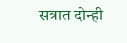सत्रात दोन्ही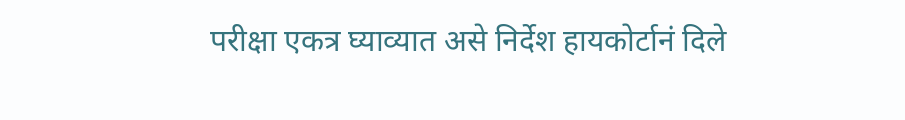परीक्षा एकत्र घ्याव्यात असे निर्देश हायकोर्टानं दिले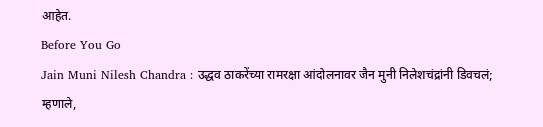आहेत.
Before You Go
Jain Muni Nilesh Chandra : उद्धव ठाकरेंच्या रामरक्षा आंदोलनावर जैन मुनी निलेशचंद्रांनी डिवचलं; म्हणाले,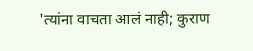'त्यांना वाचता आलं नाही; कुराण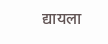द्यायला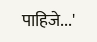पाहिजे...'